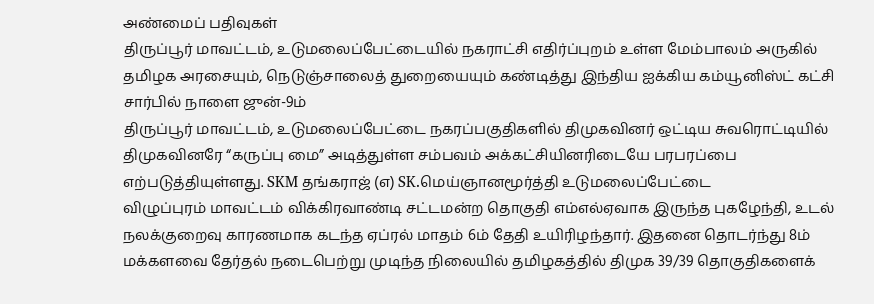அண்மைப் பதிவுகள்
திருப்பூர் மாவட்டம், உடுமலைப்பேட்டையில் நகராட்சி எதிர்ப்புறம் உள்ள மேம்பாலம் அருகில் தமிழக அரசையும், நெடுஞ்சாலைத் துறையையும் கண்டித்து இந்திய ஐக்கிய கம்யூனிஸ்ட் கட்சி சார்பில் நாளை ஜுன்-9ம்
திருப்பூர் மாவட்டம், உடுமலைப்பேட்டை நகரப்பகுதிகளில் திமுகவினர் ஒட்டிய சுவரொட்டியில் திமுகவினரே “கருப்பு மை” அடித்துள்ள சம்பவம் அக்கட்சியினரிடையே பரபரப்பை எற்படுத்தியுள்ளது. SKM தங்கராஜ் (எ) SK.மெய்ஞானமூர்த்தி உடுமலைப்பேட்டை
விழுப்புரம் மாவட்டம் விக்கிரவாண்டி சட்டமன்ற தொகுதி எம்எல்ஏவாக இருந்த புகழேந்தி, உடல் நலக்குறைவு காரணமாக கடந்த ஏப்ரல் மாதம் 6ம் தேதி உயிரிழந்தார். இதனை தொடர்ந்து 8ம்
மக்களவை தேர்தல் நடைபெற்று முடிந்த நிலையில் தமிழகத்தில் திமுக 39/39 தொகுதிகளைக்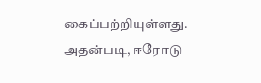கைப்பற்றியுள்ளது. அதன்படி, ஈரோடு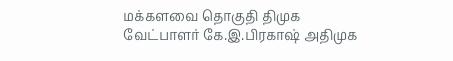மக்களவை தொகுதி திமுக வேட்பாளர் கே.இ.பிரகாஷ் அதிமுக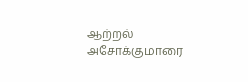ஆற்றல் அசோக்குமாரை